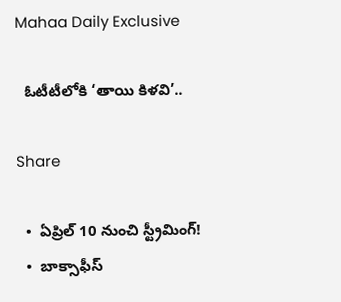Mahaa Daily Exclusive

  ఓటీటీలోకి ‘తాయి కిళవి’..

Share

  •  ఏప్రిల్‌ 10 నుంచి స్ట్రీమింగ్‌!
  •  బాక్సాఫీస్‌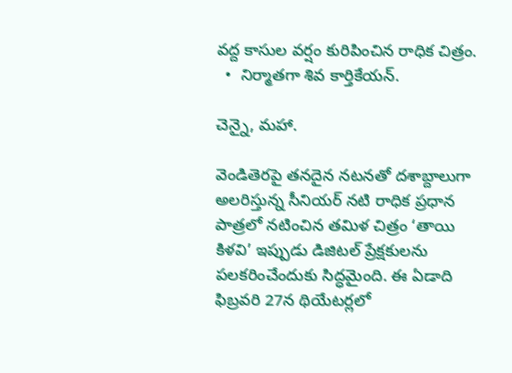వద్ద కాసుల వర్షం కురిపించిన రాధిక చిత్రం.
  •  నిర్మాతగా శివ కార్తికేయన్‌.

చెన్నై, మహా.

వెండితెరపై తనదైన నటనతో దశాబ్దాలుగా అలరిస్తున్న సీనియర్ నటి రాధిక ప్రధాన పాత్రలో నటించిన తమిళ చిత్రం ‘తాయి కిళవి’ ఇప్పుడు డిజిటల్‌ ప్రేక్షకులను పలకరించేందుకు సిద్ధమైంది. ఈ ఏడాది ఫిబ్రవరి 27న థియేటర్లలో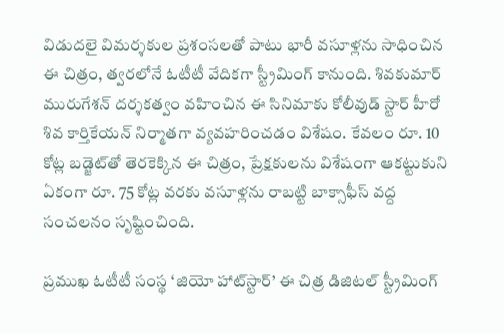విడుదలై విమర్శకుల ప్రశంసలతో పాటు భారీ వసూళ్లను సాధించిన ఈ చిత్రం, త్వరలోనే ఓటీటీ వేదికగా స్ట్రీమింగ్‌ కానుంది. శివకుమార్ మురుగేశన్ దర్శకత్వం వహించిన ఈ సినిమాకు కోలీవుడ్ స్టార్ హీరో శివ కార్తికేయన్ నిర్మాతగా వ్యవహరించడం విశేషం. కేవలం రూ. 10 కోట్ల బడ్జెట్‌తో తెరకెక్కిన ఈ చిత్రం, ప్రేక్షకులను విశేషంగా ఆకట్టుకుని ఏకంగా రూ. 75 కోట్ల వరకు వసూళ్లను రాబట్టి బాక్సాఫీస్‌ వద్ద సంచలనం సృష్టించింది.

ప్రముఖ ఓటీటీ సంస్థ ‘జియో హాట్‌స్టార్’ ఈ చిత్ర డిజిటల్‌ స్ట్రీమింగ్‌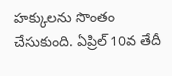హక్కులను సొంతం చేసుకుంది. ఏప్రిల్‌ 10వ తేదీ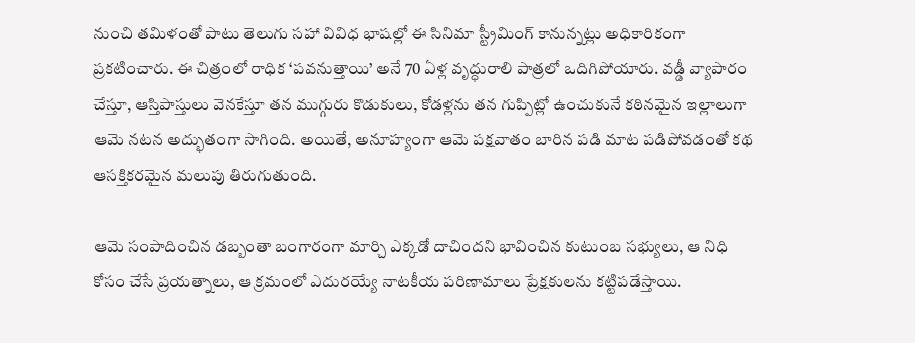నుంచి తమిళంతో పాటు తెలుగు సహా వివిధ భాషల్లో ఈ సినిమా స్ట్రీమింగ్ కానున్నట్లు అధికారికంగా ప్రకటించారు. ఈ చిత్రంలో రాధిక ‘పవనుత్తాయి’ అనే 70 ఏళ్ల వృద్ధురాలి పాత్రలో ఒదిగిపోయారు. వడ్డీ వ్యాపారం చేస్తూ, ఆస్తిపాస్తులు వెనకేస్తూ తన ముగ్గురు కొడుకులు, కోడళ్లను తన గుప్పిట్లో ఉంచుకునే కఠినమైన ఇల్లాలుగా ఆమె నటన అద్భుతంగా సాగింది. అయితే, అనూహ్యంగా ఆమె పక్షవాతం బారిన పడి మాట పడిపోవడంతో కథ ఆసక్తికరమైన మలుపు తిరుగుతుంది.

ఆమె సంపాదించిన డబ్బంతా బంగారంగా మార్చి ఎక్కడో దాచిందని భావించిన కుటుంబ సభ్యులు, ఆ నిధి కోసం చేసే ప్రయత్నాలు, ఆ క్రమంలో ఎదురయ్యే నాటకీయ పరిణామాలు ప్రేక్షకులను కట్టిపడేస్తాయి.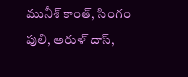మునీశ్ కాంత్, సింగం పులి, అరుళ్ దాస్,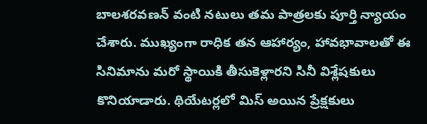బాలశరవణన్ వంటి నటులు తమ పాత్రలకు పూర్తి న్యాయం చేశారు. ముఖ్యంగా రాధిక తన ఆహార్యం, హావభావాలతో ఈ సినిమాను మరో స్థాయికి తీసుకెళ్లారని సినీ విశ్లేషకులు కొనియాడారు. థియేటర్లలో మిస్ అయిన ప్రేక్షకులు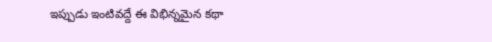ఇప్పుడు ఇంటివద్దే ఈ విభిన్నమైన కథా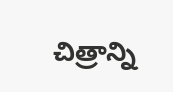చిత్రాన్ని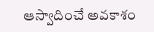ఆస్వాదించే అవకాశం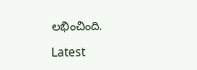లభించింది.

Latest